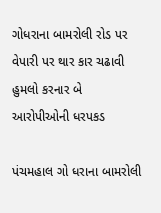ગોધરાના બામરોલી રોડ પર વેપારી પર થાર કાર ચઢાવી હુમલો કરનાર બે આરોપીઓની ધરપકડ

પંચમહાલ ગો ધરાના બામરોલી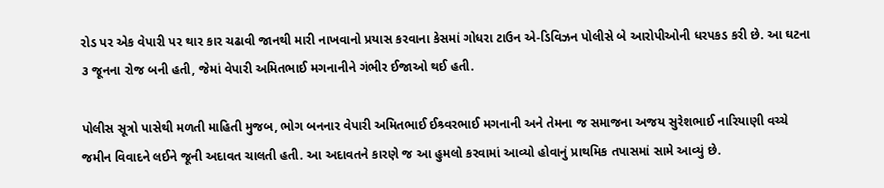રોડ પર એક વેપારી પર થાર કાર ચઢાવી જાનથી મારી નાખવાનો પ્રયાસ કરવાના કેસમાં ગોધરા ટાઉન એ-ડિવિઝન પોલીસે બે આરોપીઓની ધરપકડ કરી છે. આ ઘટના ૩ જૂનના રોજ બની હતી, જેમાં વેપારી અમિતભાઈ મગનાનીને ગંભીર ઈજાઓ થઈ હતી.

પોલીસ સૂત્રો પાસેથી મળતી માહિતી મુજબ, ભોગ બનનાર વેપારી અમિતભાઈ ઈશ્ર્વરભાઈ મગનાની અને તેમના જ સમાજના અજય સુરેશભાઈ નારિયાણી વચ્ચે જમીન વિવાદને લઈને જૂની અદાવત ચાલતી હતી. આ અદાવતને કારણે જ આ હુમલો કરવામાં આવ્યો હોવાનું પ્રાથમિક તપાસમાં સામે આવ્યું છે.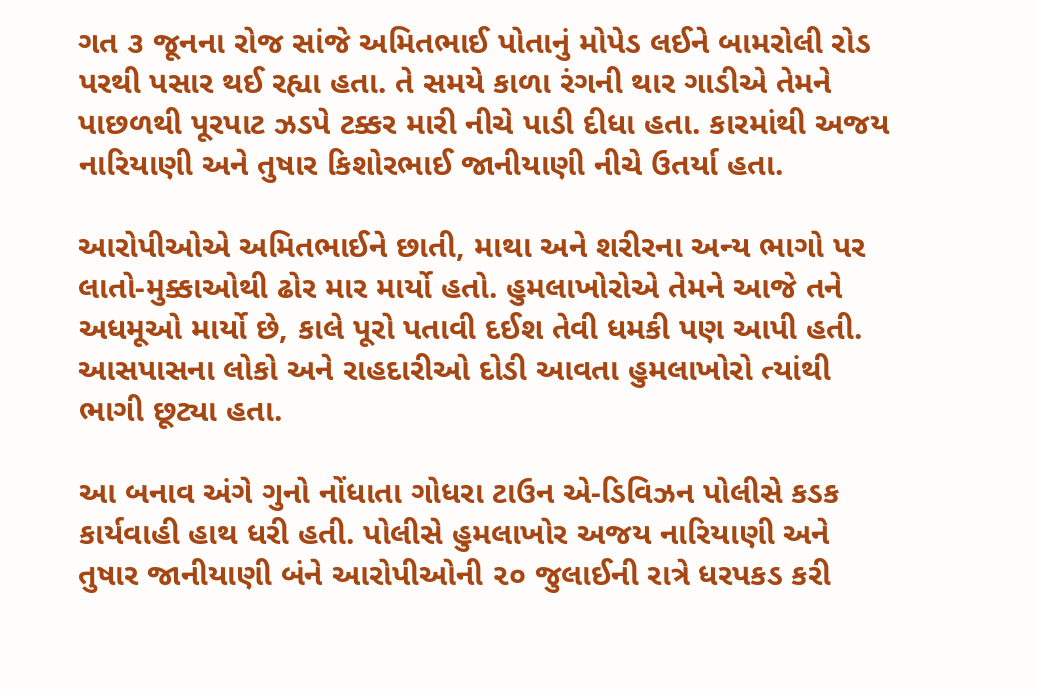ગત ૩ જૂનના રોજ સાંજે અમિતભાઈ પોતાનું મોપેડ લઈને બામરોલી રોડ પરથી પસાર થઈ રહ્યા હતા. તે સમયે કાળા રંગની થાર ગાડીએ તેમને પાછળથી પૂરપાટ ઝડપે ટક્કર મારી નીચે પાડી દીધા હતા. કારમાંથી અજય નારિયાણી અને તુષાર કિશોરભાઈ જાનીયાણી નીચે ઉતર્યા હતા.

આરોપીઓએ અમિતભાઈને છાતી, માથા અને શરીરના અન્ય ભાગો પર લાતો-મુક્કાઓથી ઢોર માર માર્યો હતો. હુમલાખોરોએ તેમને આજે તને અધમૂઓ માર્યો છે, કાલે પૂરો પતાવી દઈશ તેવી ધમકી પણ આપી હતી. આસપાસના લોકો અને રાહદારીઓ દોડી આવતા હુમલાખોરો ત્યાંથી ભાગી છૂટ્યા હતા.

આ બનાવ અંગે ગુનો નોંધાતા ગોધરા ટાઉન એ-ડિવિઝન પોલીસે કડક કાર્યવાહી હાથ ધરી હતી. પોલીસે હુમલાખોર અજય નારિયાણી અને તુષાર જાનીયાણી બંને આરોપીઓની ૨૦ જુલાઈની રાત્રે ધરપકડ કરી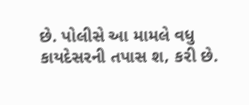છે. પોલીસે આ મામલે વધુ કાયદેસરની તપાસ શ‚ કરી છે.